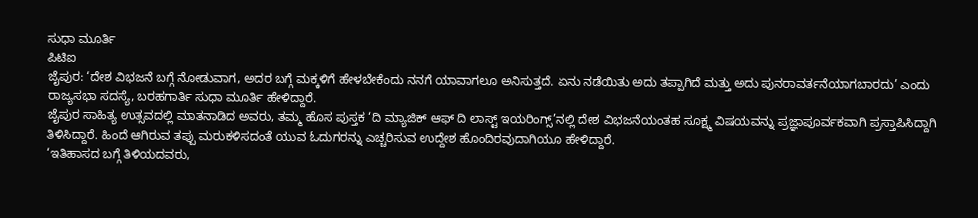ಸುಧಾ ಮೂರ್ತಿ
ಪಿಟಿಐ
ಜೈಪುರ: ‘ದೇಶ ವಿಭಜನೆ ಬಗ್ಗೆ ನೋಡುವಾಗ, ಅದರ ಬಗ್ಗೆ ಮಕ್ಕಳಿಗೆ ಹೇಳಬೇಕೆಂದು ನನಗೆ ಯಾವಾಗಲೂ ಅನಿಸುತ್ತದೆ. ಏನು ನಡೆಯಿತು ಅದು ತಪ್ಪಾಗಿದೆ ಮತ್ತು ಅದು ಪುನರಾವರ್ತನೆಯಾಗಬಾರದು’ ಎಂದು ರಾಜ್ಯಸಭಾ ಸದಸ್ಯೆ, ಬರಹಗಾರ್ತಿ ಸುಧಾ ಮೂರ್ತಿ ಹೇಳಿದ್ದಾರೆ.
ಜೈಪುರ ಸಾಹಿತ್ಯ ಉತ್ಸವದಲ್ಲಿ ಮಾತನಾಡಿದ ಅವರು, ತಮ್ಮ ಹೊಸ ಪುಸ್ತಕ ‘ದಿ ಮ್ಯಾಜಿಕ್ ಆಫ್ ದಿ ಲಾಸ್ಟ್ ಇಯರಿಂಗ್ಸ್’ನಲ್ಲಿ ದೇಶ ವಿಭಜನೆಯಂತಹ ಸೂಕ್ಷ್ಮ ವಿಷಯವನ್ನು ಪ್ರಜ್ಞಾಪೂರ್ವಕವಾಗಿ ಪ್ರಸ್ತಾಪಿಸಿದ್ದಾಗಿ ತಿಳಿಸಿದ್ದಾರೆ. ಹಿಂದೆ ಆಗಿರುವ ತಪ್ಪು ಮರುಕಳಿಸದಂತೆ ಯುವ ಓದುಗರನ್ನು ಎಚ್ಚರಿಸುವ ಉದ್ದೇಶ ಹೊಂದಿರವುದಾಗಿಯೂ ಹೇಳಿದ್ದಾರೆ.
‘ಇತಿಹಾಸದ ಬಗ್ಗೆ ತಿಳಿಯದವರು,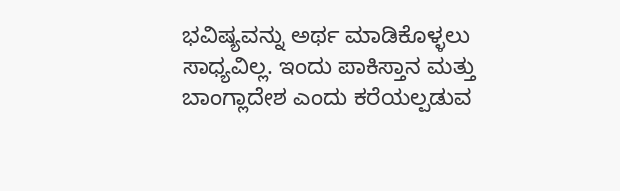ಭವಿಷ್ಯವನ್ನು ಅರ್ಥ ಮಾಡಿಕೊಳ್ಳಲು ಸಾಧ್ಯವಿಲ್ಲ. ಇಂದು ಪಾಕಿಸ್ತಾನ ಮತ್ತು ಬಾಂಗ್ಲಾದೇಶ ಎಂದು ಕರೆಯಲ್ಪಡುವ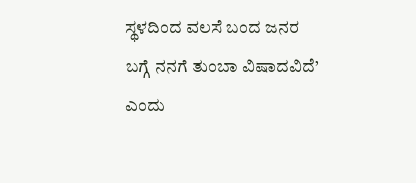ಸ್ಥಳದಿಂದ ವಲಸೆ ಬಂದ ಜನರ ಬಗ್ಗೆ ನನಗೆ ತುಂಬಾ ವಿಷಾದವಿದೆ’ ಎಂದು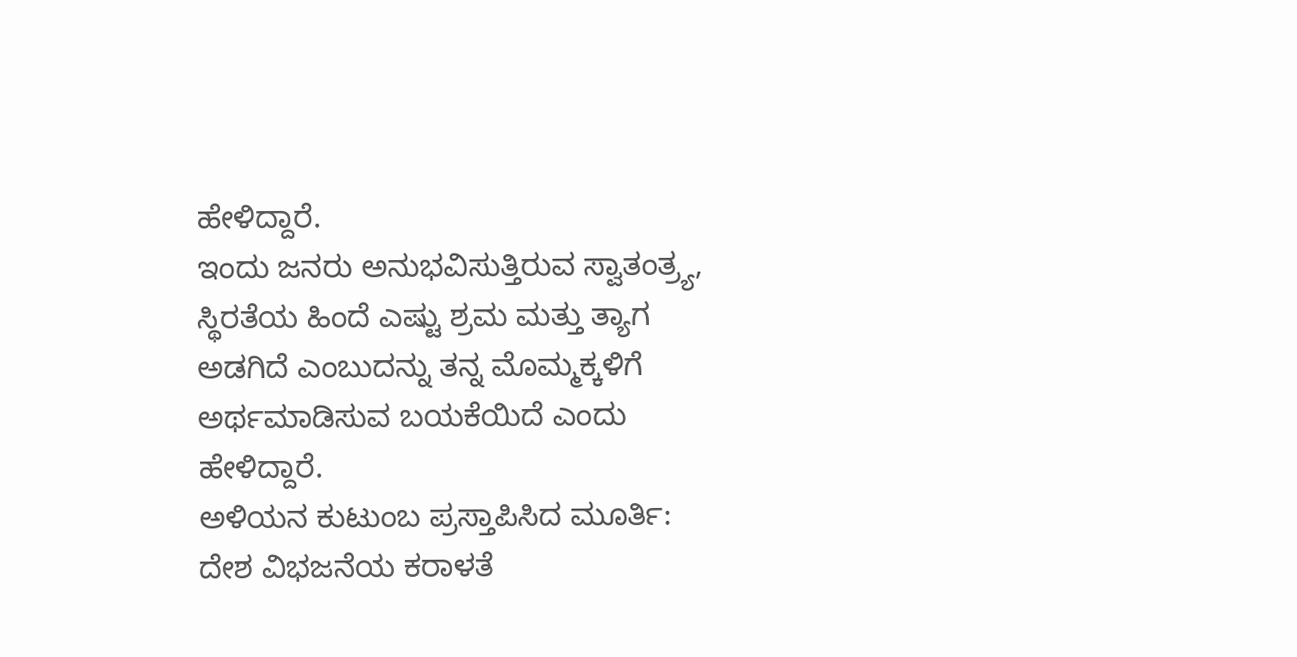ಹೇಳಿದ್ದಾರೆ.
ಇಂದು ಜನರು ಅನುಭವಿಸುತ್ತಿರುವ ಸ್ವಾತಂತ್ರ್ಯ, ಸ್ಥಿರತೆಯ ಹಿಂದೆ ಎಷ್ಟು ಶ್ರಮ ಮತ್ತು ತ್ಯಾಗ ಅಡಗಿದೆ ಎಂಬುದನ್ನು ತನ್ನ ಮೊಮ್ಮಕ್ಕಳಿಗೆ ಅರ್ಥಮಾಡಿಸುವ ಬಯಕೆಯಿದೆ ಎಂದು ಹೇಳಿದ್ದಾರೆ.
ಅಳಿಯನ ಕುಟುಂಬ ಪ್ರಸ್ತಾಪಿಸಿದ ಮೂರ್ತಿ:
ದೇಶ ವಿಭಜನೆಯ ಕರಾಳತೆ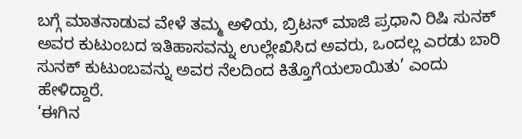ಬಗ್ಗೆ ಮಾತನಾಡುವ ವೇಳೆ ತಮ್ಮ ಅಳಿಯ, ಬ್ರಿಟನ್ ಮಾಜಿ ಪ್ರಧಾನಿ ರಿಷಿ ಸುನಕ್ ಅವರ ಕುಟುಂಬದ ಇತಿಹಾಸವನ್ನು ಉಲ್ಲೇಖಿಸಿದ ಅವರು, ಒಂದಲ್ಲ ಎರಡು ಬಾರಿ ಸುನಕ್ ಕುಟುಂಬವನ್ನು ಅವರ ನೆಲದಿಂದ ಕಿತ್ತೊಗೆಯಲಾಯಿತು’ ಎಂದು ಹೇಳಿದ್ದಾರೆ.
‘ಈಗಿನ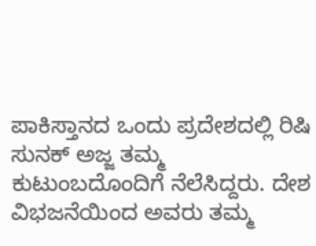ಪಾಕಿಸ್ತಾನದ ಒಂದು ಪ್ರದೇಶದಲ್ಲಿ ರಿಷಿ ಸುನಕ್ ಅಜ್ಜ ತಮ್ಮ ಕುಟುಂಬದೊಂದಿಗೆ ನೆಲೆಸಿದ್ದರು. ದೇಶ ವಿಭಜನೆಯಿಂದ ಅವರು ತಮ್ಮ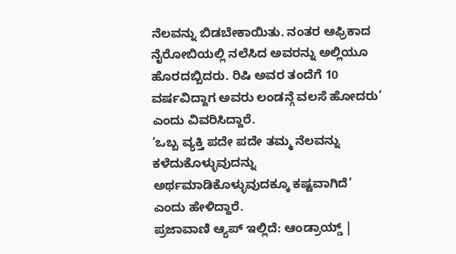ನೆಲವನ್ನು ಬಿಡಬೇಕಾಯಿತು. ನಂತರ ಆಫ್ರಿಕಾದ ನೈರೋಬಿಯಲ್ಲಿ ನಲೆಸಿದ ಅವರನ್ನು ಅಲ್ಲಿಯೂ ಹೊರದಬ್ಬಿದರು. ರಿಷಿ ಅವರ ತಂದೆಗೆ 10 ವರ್ಷವಿದ್ದಾಗ ಅವರು ಲಂಡನ್ಗೆ ವಲಸೆ ಹೋದರು’ ಎಂದು ವಿವರಿಸಿದ್ದಾರೆ.
‘ಒಬ್ಬ ವ್ಯಕ್ತಿ ಪದೇ ಪದೇ ತಮ್ಮ ನೆಲವನ್ನು ಕಳೆದುಕೊಳ್ಳುವುದನ್ನು ಅರ್ಥಮಾಡಿಕೊಳ್ಳುವುದಕ್ಕೂ ಕಷ್ಟವಾಗಿದೆ’ ಎಂದು ಹೇಳಿದ್ದಾರೆ.
ಪ್ರಜಾವಾಣಿ ಆ್ಯಪ್ ಇಲ್ಲಿದೆ: ಆಂಡ್ರಾಯ್ಡ್ |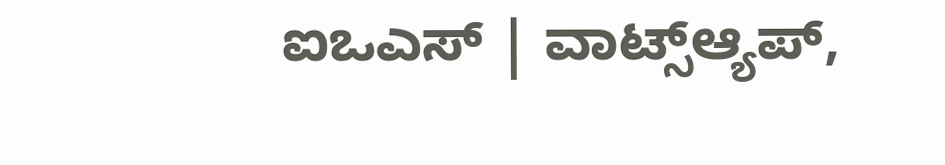ಐಒಎಸ್ | ವಾಟ್ಸ್ಆ್ಯಪ್,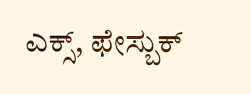ಎಕ್ಸ್, ಫೇಸ್ಬುಕ್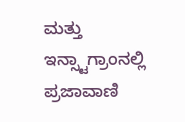ಮತ್ತು ಇನ್ಸ್ಟಾಗ್ರಾಂನಲ್ಲಿ ಪ್ರಜಾವಾಣಿ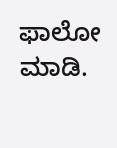ಫಾಲೋ ಮಾಡಿ.